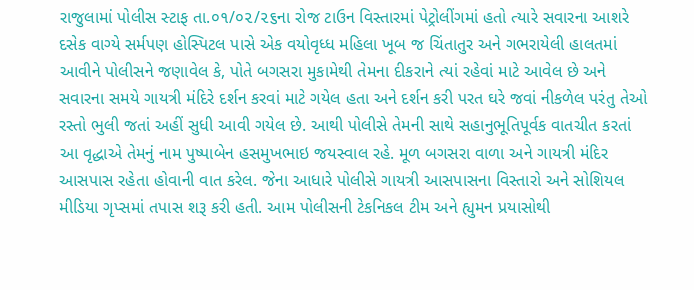રાજુલામાં પોલીસ સ્ટાફ તા.૦૧/૦૨/૨૬ના રોજ ટાઉન વિસ્તારમાં પેટ્રોલીંગમાં હતો ત્યારે સવારના આશરે દસેક વાગ્યે સર્મપણ હોસ્પિટલ પાસે એક વયોવૃધ્ધ મહિલા ખૂબ જ ચિંતાતુર અને ગભરાયેલી હાલતમાં આવીને પોલીસને જણાવેલ કે, પોતે બગસરા મુકામેથી તેમના દીકરાને ત્યાં રહેવાં માટે આવેલ છે અને સવારના સમયે ગાયત્રી મંદિરે દર્શન કરવાં માટે ગયેલ હતા અને દર્શન કરી પરત ઘરે જવાં નીકળેલ પરંતુ તેઓ રસ્તો ભુલી જતાં અહીં સુધી આવી ગયેલ છે. આથી પોલીસે તેમની સાથે સહાનુભૂતિપૂર્વક વાતચીત કરતાં આ વૃદ્ધાએ તેમનું નામ પુષ્પાબેન હસમુખભાઇ જયસ્વાલ રહે. મૂળ બગસરા વાળા અને ગાયત્રી મંદિર આસપાસ રહેતા હોવાની વાત કરેલ. જેના આધારે પોલીસે ગાયત્રી આસપાસના વિસ્તારો અને સોશિયલ મીડિયા ગૃપ્સમાં તપાસ શરૂ કરી હતી. આમ પોલીસની ટેકનિકલ ટીમ અને હ્યુમન પ્રયાસોથી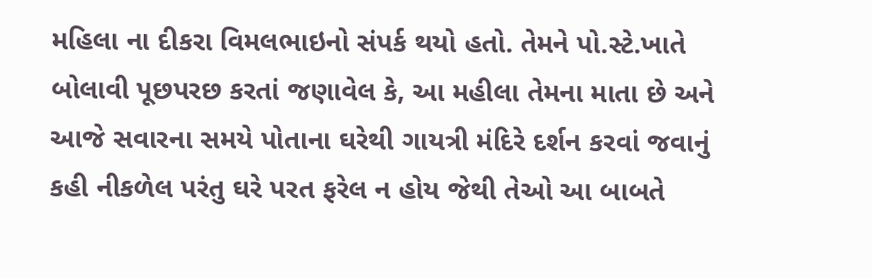મહિલા ના દીકરા વિમલભાઇનો સંપર્ક થયો હતો. તેમને પો.સ્ટે.ખાતે બોલાવી પૂછપરછ કરતાં જણાવેલ કે, આ મહીલા તેમના માતા છે અને આજે સવારના સમયે પોતાના ઘરેથી ગાયત્રી મંદિરે દર્શન કરવાં જવાનું કહી નીકળેલ પરંતુ ઘરે પરત ફરેલ ન હોય જેથી તેઓ આ બાબતે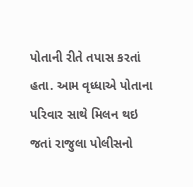પોતાની રીતે તપાસ કરતાં હતા. આમ વૃધ્ધાએ પોતાના પરિવાર સાથે મિલન થઇ જતાં રાજુલા પોલીસનો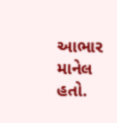આભાર માનેલ હતો.